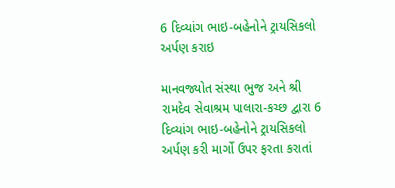6 દિવ્યાંગ ભાઇ-બહેનોને ટ્રાયસિકલો અર્પણ કરાઇ

માનવજ્યોત સંસ્થા ભુજ અને શ્રી રામદેવ સેવાશ્રમ પાલારા-કચ્છ દ્વારા 6 દિવ્યાંગ ભાઇ-બહેનોને ટ્રાયસિકલો અર્પણ કરી માર્ગો ઉપર ફરતા કરાતાં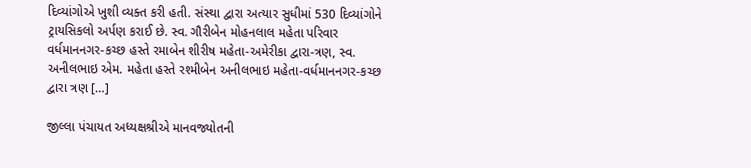દિવ્યાંગોએ ખુશી વ્યક્ત કરી હતી. સંસ્થા દ્વારા અત્યાર સુધીમાં 530 દિવ્યાંગોને ટ્રાયસિકલો અર્પણ કરાઈ છે. સ્વ. ગૌરીબેન મોહનલાલ મહેતા પરિવાર વર્ધમાનનગર-કચ્છ હસ્તે રમાબેન શીરીષ મહેતા-અમેરીકા દ્વારા-ત્રણ, સ્વ. અનીલભાઇ એમ. મહેતા હસ્તે રશ્મીબેન અનીલભાઇ મહેતા-વર્ધમાનનગર-કચ્છ દ્વારા ત્રણ […]

જીલ્લા પંચાયત અધ્યક્ષશ્રીએ માનવજ્યોતની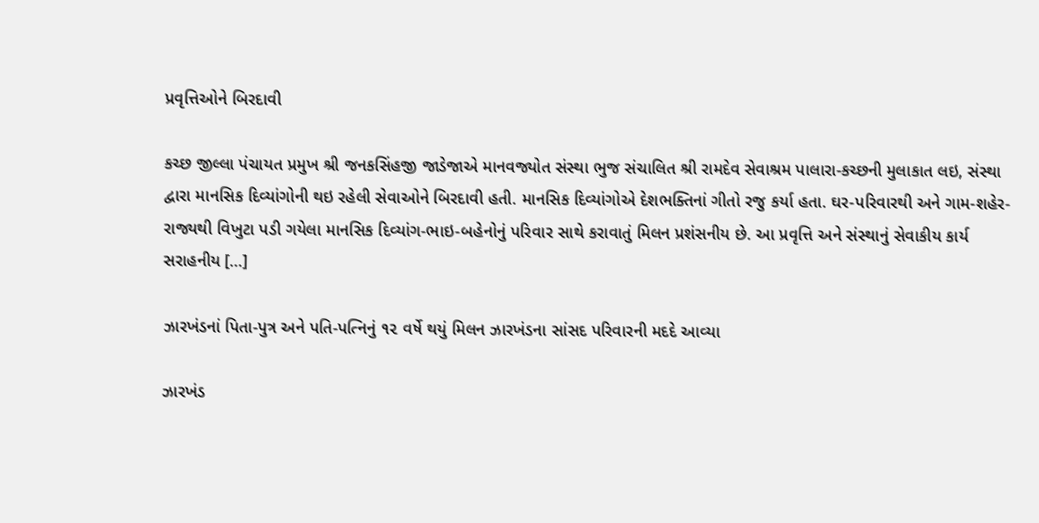પ્રવૃત્તિઓને બિરદાવી

કચ્છ જીલ્લા પંચાયત પ્રમુખ શ્રી જનકસિંહજી જાડેજાએ માનવજ્યોત સંસ્થા ભુજ સંચાલિત શ્રી રામદેવ સેવાશ્રમ પાલારા-કચ્છની મુલાકાત લઇ, સંસ્થા દ્વારા માનસિક દિવ્યાંગોની થઇ રહેલી સેવાઓને બિરદાવી હતી. માનસિક દિવ્યાંગોએ દેશભક્તિનાં ગીતો રજુ કર્યા હતા. ઘર-પરિવારથી અને ગામ-શહેર- રાજ્યથી વિખુટા પડી ગયેલા માનસિક દિવ્યાંગ-ભાઇ-બહેનોનું પરિવાર સાથે કરાવાતું મિલન પ્રશંસનીય છે. આ પ્રવૃત્તિ અને સંસ્થાનું સેવાકીય કાર્ય સરાહનીય […]

ઝારખંડનાં પિતા-પુત્ર અને પતિ-પત્નિનું ૧૨ વર્ષે થયું મિલન ઝારખંડના સાંસદ પરિવારની મદદે આવ્યા

ઝારખંડ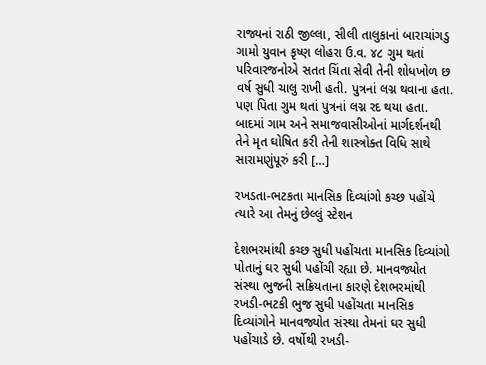રાજ્યનાં રાઠી જીલ્લા, સીલી તાલુકાનાં બારાચાંગડુ ગામો યુવાન કૃષ્ણ લોહરા ઉ.વ. ૪૮ ગુમ થતાં પરિવારજનોએ સતત ચિંતા સેવી તેની શોધખોળ છ વર્ષ સુધી ચાલુ રાખી હતી. પુત્રનાં લગ્ન થવાના હતા. પણ પિતા ગુમ થતાં પુત્રનાં લગ્ન રદ થયા હતા. બાદમાં ગામ અને સમાજવાસીઓનાં માર્ગદર્શનથી તેને મૃત ઘોષિત કરી તેની શાસ્ત્રોક્ત વિધિ સાથે સારામણુંપૂરું કરી […]

રખડતા-ભટકતા માનસિક દિવ્યાંગો કચ્છ પહોંચે ત્યારે આ તેમનું છેલ્લું સ્ટેશન

દેશભરમાંથી કચ્છ સુધી પહોંચતા માનસિક દિવ્યાંગો પોતાનું ઘર સુધી પહોંચી રહ્યા છે. માનવજ્યોત સંસ્થા ભુજની સક્રિયતાના કારણે દેશભરમાંથી રખડી-ભટકી ભુજ સુધી પહોંચતા માનસિક દિવ્યાંગોને માનવજ્યોત સંસ્થા તેમનાં ઘર સુધી પહોંચાડે છે. વર્ષોથી રખડી-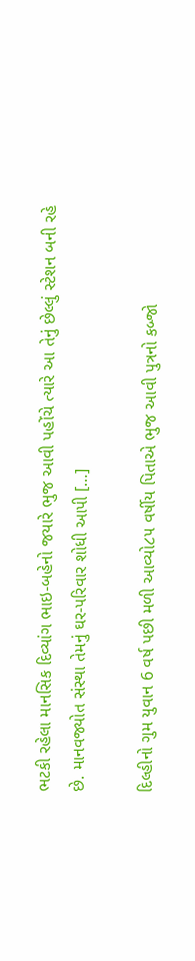ભટકી રહેલા માનસિક દિવ્યાંગ ભાઇ-બહેનો જયારે ભુજ આવી પહોંચે ત્યારે આ તેનું છેલ્લું સ્ટેશન બની રહે છે. માનવજ્યોત સંસ્થા તેમનું ઘર-પરિવાર શોધી આપી […]

દિલ્હીનો ગુમ યુવાન 6 વર્ષ પછી મળી આવ્યો૮૫ વર્ષીય પિતાએ ભુજ આવી પુત્રનો કબ્જો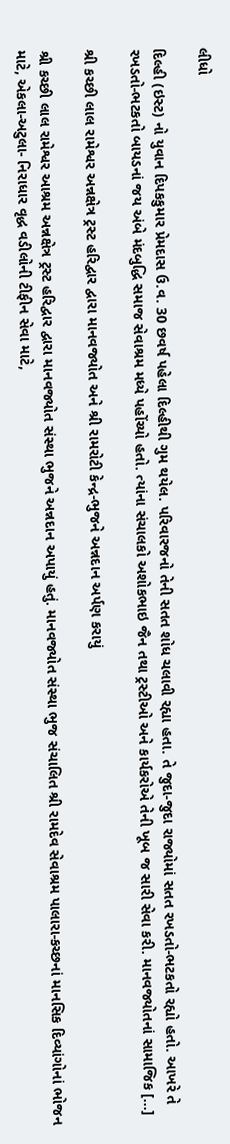લીધો

દિલ્હી (ઇસ્ટ) નો યુવાન દિપકકુમાર પ્રેમદાસ ઉ.વ. 30 છવર્ષ પહેલા દિલ્હીથી ગુમ થયેલ. પરિવારજનો તેની સતત શોધ ચલાવી રહ્યા હતા. તે જુદા-જુદા રાજ્યોમાં સતત રખડતો-ભટકતો રહ્યો હતો. આખરે તે રખડતો-ભટકતો બાયડનાં જય અંબે મંદબુદ્ધિ સમાજ સેવાશ્રમ મધ્યે પહોંચ્યો હતો. ત્યાંના સંચાલકો અશોકભાઇ જૈન તથા ટ્રસ્ટીઓ અને કાર્યકરોએ તેની ખૂબ જ સારી સેવા કરી. માનવજ્યોતનાં સામાજિક […]

શ્રી કચ્છી લાલ રામેશ્વર અન્નક્ષેત્ર ટ્રસ્ટ હરિદ્વાર દ્વારા માનવજ્યોત અને શ્રી રામરોટી કેન્દ્ર-ભુજને અન્નદાન અર્પણ કરાયું

શ્રી કચ્છી લાલ રામેશ્વર આશ્રમ અન્નક્ષેત્ર ટ્રસ્ટ હરિદ્વાર દ્વારા માનવજ્યોત સંસ્થા ભુજને અન્નદાન અપાયું હતું. માનવજ્યોત સંસ્થા ભુજ સંચાલિત શ્રી રામદેવ સેવાશ્રમ પાલારા-કચ્છનાં માનસિક દિવ્યાંગોનાં ભોજન માટે, એકલા-અટુલા- નિરાધાર વૃદ્ધ વડીલોની ટીફીન સેવા માટે,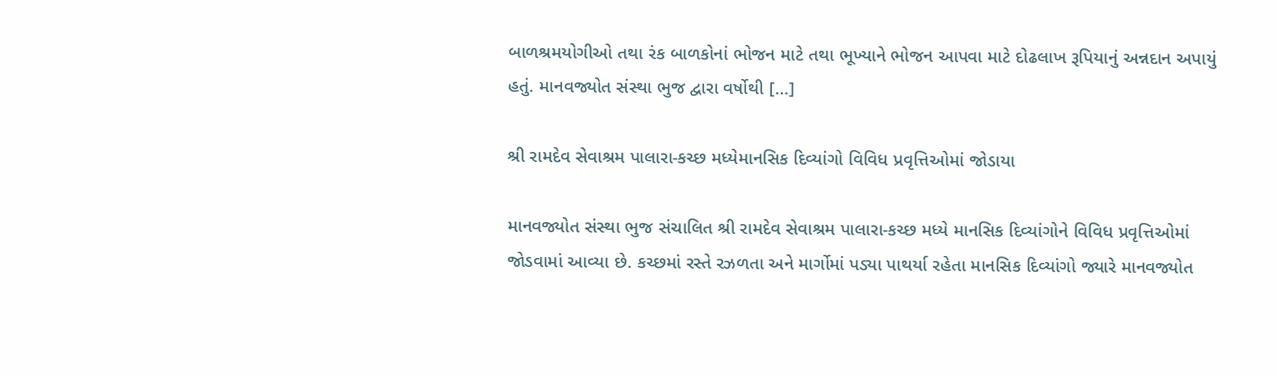બાળશ્રમયોગીઓ તથા રંક બાળકોનાં ભોજન માટે તથા ભૂખ્યાને ભોજન આપવા માટે દોઢલાખ રૂપિયાનું અન્નદાન અપાયું હતું. માનવજ્યોત સંસ્થા ભુજ દ્વારા વર્ષોથી […]

શ્રી રામદેવ સેવાશ્રમ પાલારા-કચ્છ મધ્યેમાનસિક દિવ્યાંગો વિવિધ પ્રવૃત્તિઓમાં જોડાયા

માનવજ્યોત સંસ્થા ભુજ સંચાલિત શ્રી રામદેવ સેવાશ્રમ પાલારા-કચ્છ મધ્યે માનસિક દિવ્યાંગોને વિવિધ પ્રવૃત્તિઓમાં જોડવામાં આવ્યા છે. કચ્છમાં રસ્તે રઝળતા અને માર્ગોમાં પડ્યા પાથર્યા રહેતા માનસિક દિવ્યાંગો જ્યારે માનવજ્યોત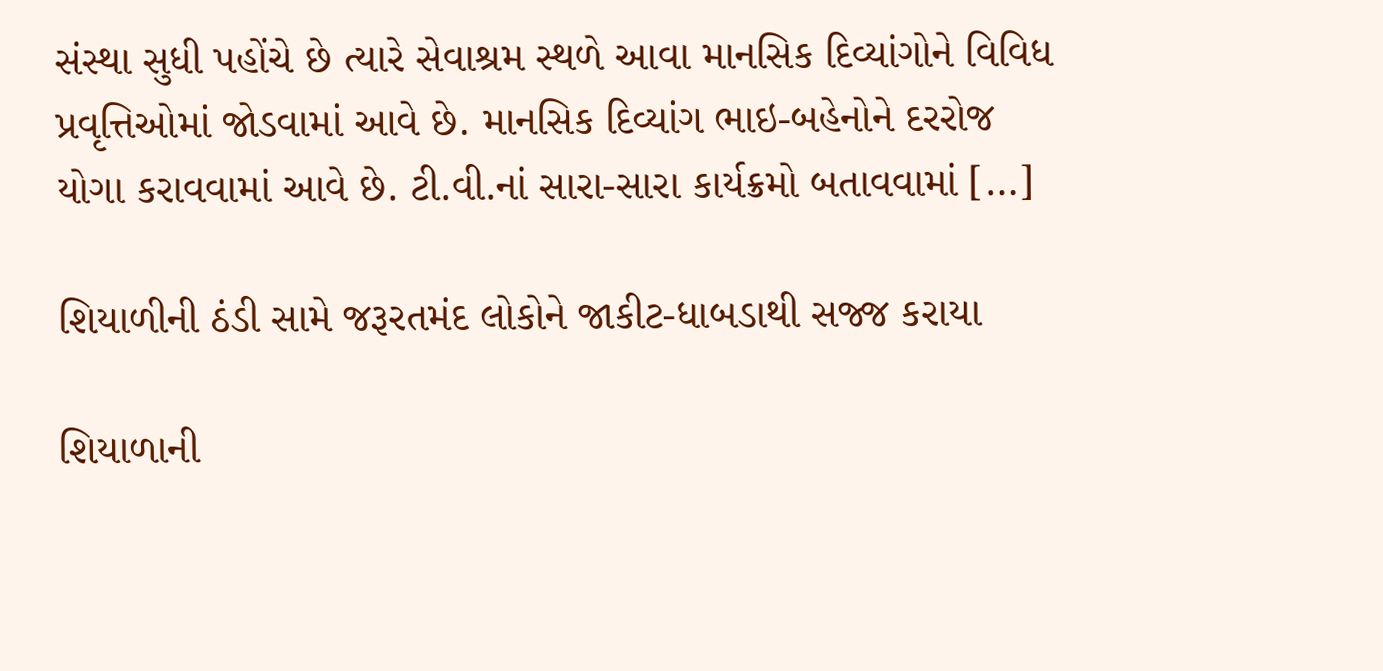સંસ્થા સુધી પહોંચે છે ત્યારે સેવાશ્રમ સ્થળે આવા માનસિક દિવ્યાંગોને વિવિધ પ્રવૃત્તિઓમાં જોડવામાં આવે છે. માનસિક દિવ્યાંગ ભાઇ-બહેનોને દરરોજ યોગા કરાવવામાં આવે છે. ટી.વી.નાં સારા-સારા કાર્યક્રમો બતાવવામાં […]

શિયાળીની ઠંડી સામે જરૂરતમંદ લોકોને જાકીટ-ધાબડાથી સજ્જ કરાયા

શિયાળાની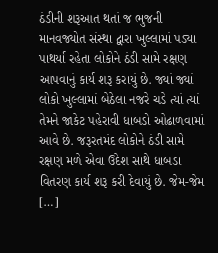ઠંડીની શરૂઆત થતાં જ ભુજની માનવજ્યોત સંસ્થા દ્વારા ખુલ્લામાં પડ્યા પાથર્યા રહેતા લોકોને ઠંડી સામે રક્ષણ આપવાનું કાર્ય શરૂ કરાયું છે. જ્યાં જ્યાં લોકો ખુલ્લામાં બેઠેલા નજરે ચડે ત્યાં ત્યાં તેમને જાકેટ પહેરાવી ધાબડો ઓઢાળવામાં આવે છે. જરૂરતમંદ લોકોને ઠંડી સામે રક્ષણ મળે એવા ઉદેશ સાથે ધાબડા વિતરણ કાર્ય શરૂ કરી દેવાયું છે. જેમ-જેમ […]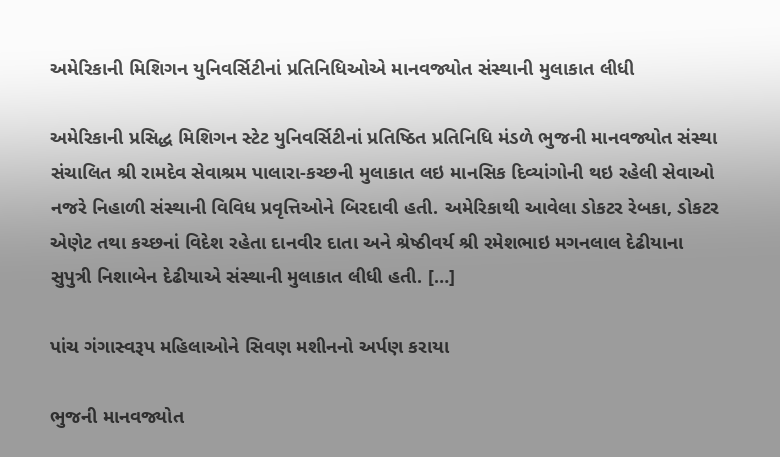અમેરિકાની મિશિગન યુનિવર્સિટીનાં પ્રતિનિધિઓએ માનવજ્યોત સંસ્થાની મુલાકાત લીધી

અમેરિકાની પ્રસિદ્ધ મિશિગન સ્ટેટ યુનિવર્સિટીનાં પ્રતિષ્ઠિત પ્રતિનિધિ મંડળે ભુજની માનવજ્યોત સંસ્થા સંચાલિત શ્રી રામદેવ સેવાશ્રમ પાલારા-કચ્છની મુલાકાત લઇ માનસિક દિવ્યાંગોની થઇ રહેલી સેવાઓ નજરે નિહાળી સંસ્થાની વિવિધ પ્રવૃત્તિઓને બિરદાવી હતી. અમેરિકાથી આવેલા ડોકટર રેબકા, ડોકટર એણેટ તથા કચ્છનાં વિદેશ રહેતા દાનવીર દાતા અને શ્રેષ્ઠીવર્ય શ્રી રમેશભાઇ મગનલાલ દેઢીયાના સુપુત્રી નિશાબેન દેઢીયાએ સંસ્થાની મુલાકાત લીધી હતી. […]

પાંચ ગંગાસ્વરૂપ મહિલાઓને સિવણ મશીનનો અર્પણ કરાયા

ભુજની માનવજ્યોત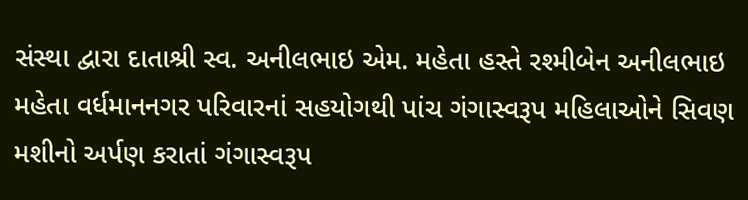સંસ્થા દ્વારા દાતાશ્રી સ્વ. અનીલભાઇ એમ. મહેતા હસ્તે રશ્મીબેન અનીલભાઇ મહેતા વર્ધમાનનગર પરિવારનાં સહયોગથી પાંચ ગંગાસ્વરૂપ મહિલાઓને સિવણ મશીનો અર્પણ કરાતાં ગંગાસ્વરૂપ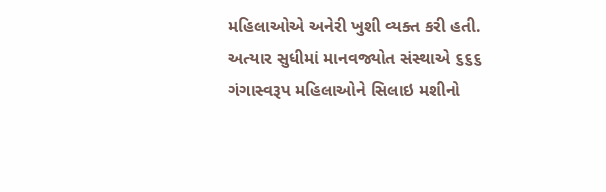મહિલાઓએ અનેરી ખુશી વ્યક્ત કરી હતી. અત્યાર સુધીમાં માનવજ્યોત સંસ્થાએ ૬૬૬ ગંગાસ્વરૂપ મહિલાઓને સિલાઇ મશીનો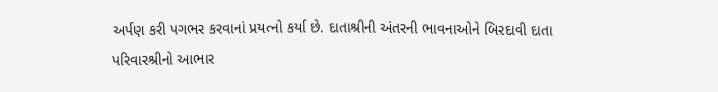અર્પણ કરી પગભર કરવાનાં પ્રયત્નો કર્યા છે. દાતાશ્રીની અંતરની ભાવનાઓને બિરદાવી દાતા પરિવારશ્રીનો આભાર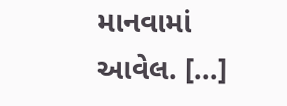માનવામાં આવેલ. […]